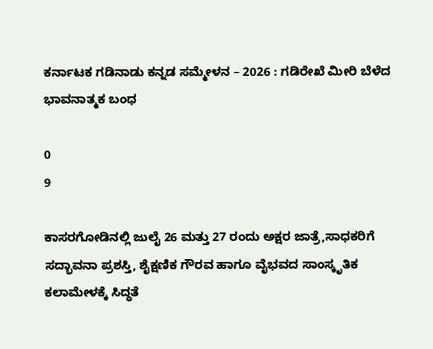ಕರ್ನಾಟಕ ಗಡಿನಾಡು ಕನ್ನಡ ಸಮ್ಮೇಳನ – 2026 : ಗಡಿರೇಖೆ ಮೀರಿ ಬೆಳೆದ ಭಾವನಾತ್ಮಕ ಬಂಧ

0
9

ಕಾಸರಗೋಡಿನಲ್ಲಿ ಜುಲೈ 26 ಮತ್ತು 27 ರಂದು ಅಕ್ಷರ ಜಾತ್ರೆ,ಸಾಧಕರಿಗೆ ಸದ್ಭಾವನಾ ಪ್ರಶಸ್ತಿ, ಶೈಕ್ಷಣಿಕ ಗೌರವ ಹಾಗೂ ವೈಭವದ ಸಾಂಸ್ಕೃತಿಕ ಕಲಾಮೇಳಕ್ಕೆ ಸಿದ್ಧತೆ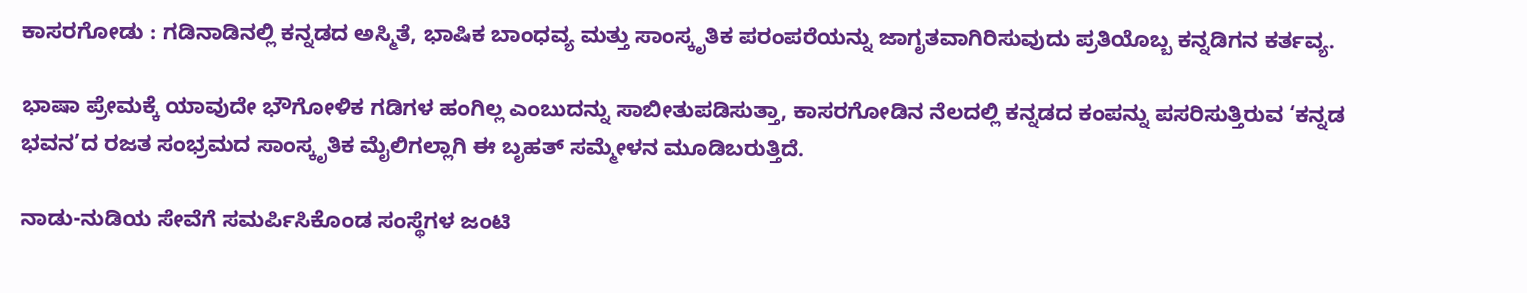ಕಾಸರಗೋಡು : ಗಡಿನಾಡಿನಲ್ಲಿ ಕನ್ನಡದ ಅಸ್ಮಿತೆ, ಭಾಷಿಕ ಬಾಂಧವ್ಯ ಮತ್ತು ಸಾಂಸ್ಕೃತಿಕ ಪರಂಪರೆಯನ್ನು ಜಾಗೃತವಾಗಿರಿಸುವುದು ಪ್ರತಿಯೊಬ್ಬ ಕನ್ನಡಿಗನ ಕರ್ತವ್ಯ.

ಭಾಷಾ ಪ್ರೇಮಕ್ಕೆ ಯಾವುದೇ ಭೌಗೋಳಿಕ ಗಡಿಗಳ ಹಂಗಿಲ್ಲ ಎಂಬುದನ್ನು ಸಾಬೀತುಪಡಿಸುತ್ತಾ, ಕಾಸರಗೋಡಿನ ನೆಲದಲ್ಲಿ ಕನ್ನಡದ ಕಂಪನ್ನು ಪಸರಿಸುತ್ತಿರುವ ‘ಕನ್ನಡ ಭವನ’ದ ರಜತ ಸಂಭ್ರಮದ ಸಾಂಸ್ಕೃತಿಕ ಮೈಲಿಗಲ್ಲಾಗಿ ಈ ಬೃಹತ್ ಸಮ್ಮೇಳನ ಮೂಡಿಬರುತ್ತಿದೆ.

ನಾಡು-ನುಡಿಯ ಸೇವೆಗೆ ಸಮರ್ಪಿಸಿಕೊಂಡ ಸಂಸ್ಥೆಗಳ ಜಂಟಿ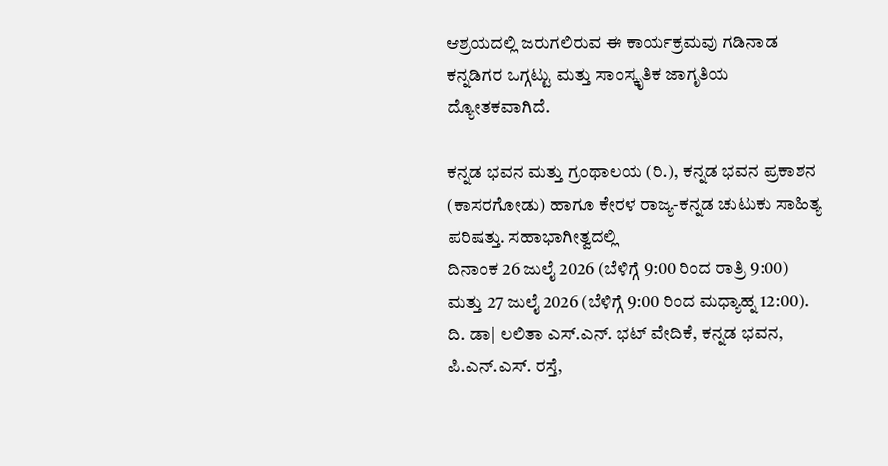ಆಶ್ರಯದಲ್ಲಿ ಜರುಗಲಿರುವ ಈ ಕಾರ್ಯಕ್ರಮವು ಗಡಿನಾಡ ಕನ್ನಡಿಗರ ಒಗ್ಗಟ್ಟು ಮತ್ತು ಸಾಂಸ್ಕೃತಿಕ ಜಾಗೃತಿಯ ದ್ಯೋತಕವಾಗಿದೆ.

ಕನ್ನಡ ಭವನ ಮತ್ತು ಗ್ರಂಥಾಲಯ (ರಿ.), ಕನ್ನಡ ಭವನ ಪ್ರಕಾಶನ (ಕಾಸರಗೋಡು) ಹಾಗೂ ಕೇರಳ ರಾಜ್ಯ-ಕನ್ನಡ ಚುಟುಕು ಸಾಹಿತ್ಯ ಪರಿಷತ್ತು. ಸಹಾಭಾಗೀತ್ವದಲ್ಲಿ
ದಿನಾಂಕ 26 ಜುಲೈ 2026 (ಬೆಳಿಗ್ಗೆ 9:00 ರಿಂದ ರಾತ್ರಿ 9:00) ಮತ್ತು 27 ಜುಲೈ 2026 (ಬೆಳಿಗ್ಗೆ 9:00 ರಿಂದ ಮಧ್ಯಾಹ್ನ 12:00). ದಿ. ಡಾ| ಲಲಿತಾ ಎಸ್.ಎನ್. ಭಟ್ ವೇದಿಕೆ, ಕನ್ನಡ ಭವನ, ಪಿ.ಎನ್.ಎಸ್. ರಸ್ತೆ,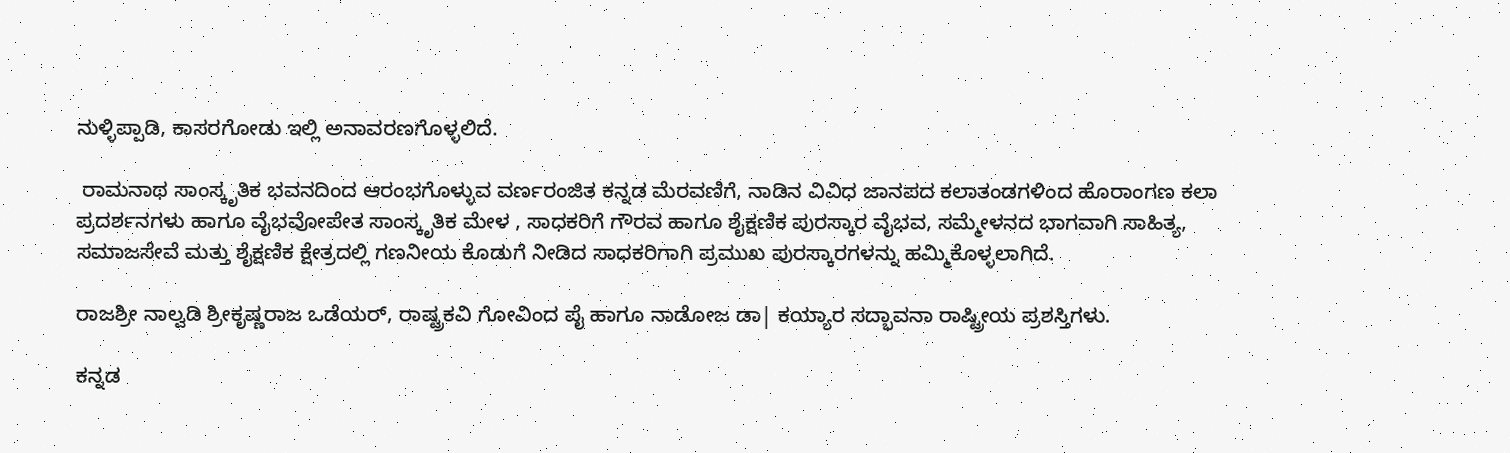ನುಳ್ಳಿಪ್ಪಾಡಿ, ಕಾಸರಗೋಡು ಇಲ್ಲಿ ಅನಾವರಣಗೊಳ್ಳಲಿದೆ.

 ರಾಮನಾಥ ಸಾಂಸ್ಕೃತಿಕ ಭವನದಿಂದ ಆರಂಭಗೊಳ್ಳುವ ವರ್ಣರಂಜಿತ ಕನ್ನಡ ಮೆರವಣಿಗೆ, ನಾಡಿನ ವಿವಿಧ ಜಾನಪದ ಕಲಾತಂಡಗಳಿಂದ ಹೊರಾಂಗಣ ಕಲಾ ಪ್ರದರ್ಶನಗಳು ಹಾಗೂ ವೈಭವೋಪೇತ ಸಾಂಸ್ಕೃತಿಕ ಮೇಳ , ಸಾಧಕರಿಗೆ ಗೌರವ ಹಾಗೂ ಶೈಕ್ಷಣಿಕ ಪುರಸ್ಕಾರ ವೈಭವ, ಸಮ್ಮೇಳನದ ಭಾಗವಾಗಿ ಸಾಹಿತ್ಯ, ಸಮಾಜಸೇವೆ ಮತ್ತು ಶೈಕ್ಷಣಿಕ ಕ್ಷೇತ್ರದಲ್ಲಿ ಗಣನೀಯ ಕೊಡುಗೆ ನೀಡಿದ ಸಾಧಕರಿಗಾಗಿ ಪ್ರಮುಖ ಪುರಸ್ಕಾರಗಳನ್ನು ಹಮ್ಮಿಕೊಳ್ಳಲಾಗಿದೆ.

ರಾಜಶ್ರೀ ನಾಲ್ವಡಿ ಶ್ರೀಕೃಷ್ಣರಾಜ ಒಡೆಯರ್, ರಾಷ್ಟ್ರಕವಿ ಗೋವಿಂದ ಪೈ ಹಾಗೂ ನಾಡೋಜ ಡಾ| ಕಯ್ಯಾರ ಸದ್ಭಾವನಾ ರಾಷ್ಟ್ರೀಯ ಪ್ರಶಸ್ತಿಗಳು.

ಕನ್ನಡ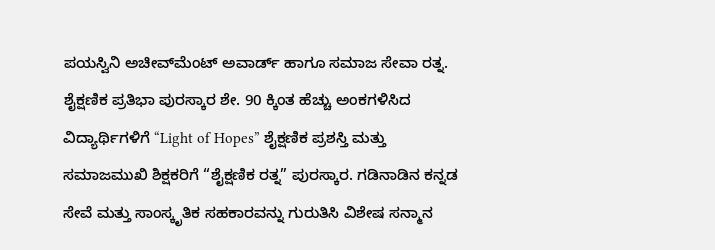ಪಯಸ್ವಿನಿ ಅಚೀವ್‌ಮೆಂಟ್ ಅವಾರ್ಡ್ ಹಾಗೂ ಸಮಾಜ ಸೇವಾ ರತ್ನ. ಶೈಕ್ಷಣಿಕ ಪ್ರತಿಭಾ ಪುರಸ್ಕಾರ ಶೇ. 90 ಕ್ಕಿಂತ ಹೆಚ್ಚು ಅಂಕಗಳಿಸಿದ ವಿದ್ಯಾರ್ಥಿಗಳಿಗೆ “Light of Hopes” ಶೈಕ್ಷಣಿಕ ಪ್ರಶಸ್ತಿ ಮತ್ತು ಸಮಾಜಮುಖಿ ಶಿಕ್ಷಕರಿಗೆ “ಶೈಕ್ಷಣಿಕ ರತ್ನ” ಪುರಸ್ಕಾರ. ಗಡಿನಾಡಿನ ಕನ್ನಡ ಸೇವೆ ಮತ್ತು ಸಾಂಸ್ಕೃತಿಕ ಸಹಕಾರವನ್ನು ಗುರುತಿಸಿ ವಿಶೇಷ ಸನ್ಮಾನ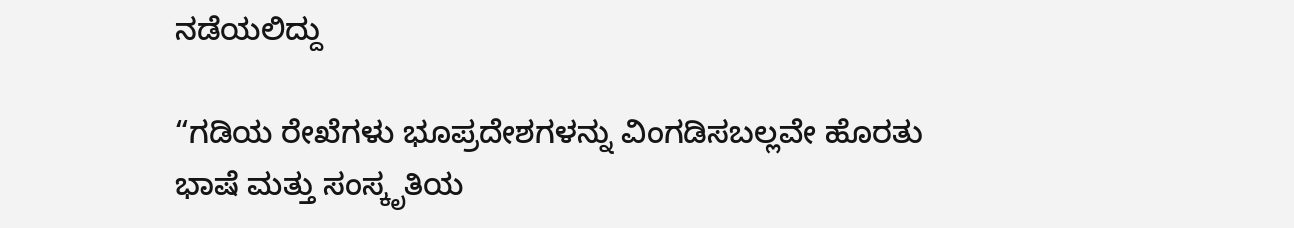ನಡೆಯಲಿದ್ದು

“ಗಡಿಯ ರೇಖೆಗಳು ಭೂಪ್ರದೇಶಗಳನ್ನು ವಿಂಗಡಿಸಬಲ್ಲವೇ ಹೊರತು ಭಾಷೆ ಮತ್ತು ಸಂಸ್ಕೃತಿಯ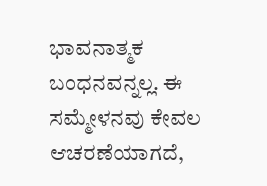ಭಾವನಾತ್ಮಕ ಬಂಧನವನ್ನಲ್ಲ. ಈ ಸಮ್ಮೇಳನವು ಕೇವಲ ಆಚರಣೆಯಾಗದೆ,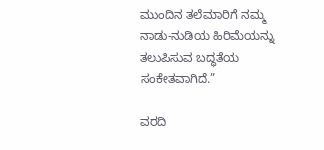ಮುಂದಿನ ತಲೆಮಾರಿಗೆ ನಮ್ಮ ನಾಡು-ನುಡಿಯ ಹಿರಿಮೆಯನ್ನು ತಲುಪಿಸುವ ಬದ್ಧತೆಯ ಸಂಕೇತವಾಗಿದೆ.”

ವರದಿ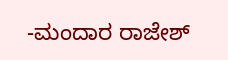-ಮಂದಾರ ರಾಜೇಶ್